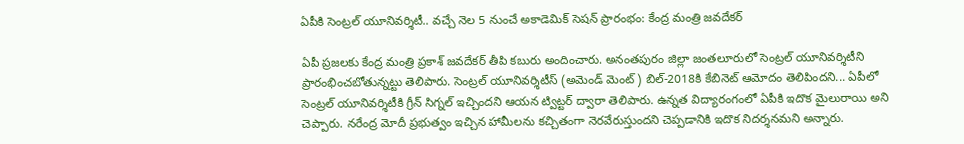ఏపీకి సెంట్రల్ యూనివర్శిటీ.. వచ్చే నెల 5 నుంచే అకాడెమిక్ సెషన్ ప్రారంభం: కేంద్ర మంత్రి జవదేకర్

ఏపీ ప్రజలకు కేంద్ర మంత్రి ప్రకాశ్ జవదేకర్ తీపి కబురు అందించారు. అనంతపురం జిల్లా జంతలూరులో సెంట్రల్ యూనివర్శిటీని ప్రారంభించబోతున్నట్టు తెలిపారు. సెంట్రల్ యూనివర్శిటీస్ (అమెండ్ మెంట్) బిల్-2018కి కేబినెట్ ఆమోదం తెలిపిందని... ఏపీలో సెంట్రల్ యూనివర్శిటీకి గ్రీన్ సిగ్నల్ ఇచ్చిందని ఆయన ట్విట్టర్ ద్వారా తెలిపారు. ఉన్నత విద్యారంగంలో ఏపీకి ఇదొక మైలురాయి అని చెప్పారు. నరేంద్ర మోదీ ప్రభుత్వం ఇచ్చిన హామీలను కచ్చితంగా నెరవేరుస్తుందని చెప్పడానికి ఇదొక నిదర్శనమని అన్నారు.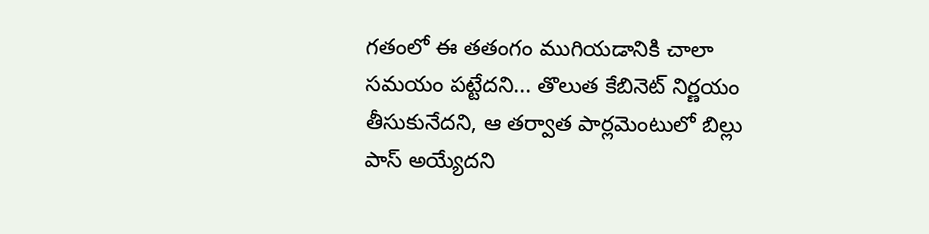గతంలో ఈ తతంగం ముగియడానికి చాలా సమయం పట్టేదని... తొలుత కేబినెట్ నిర్ణయం తీసుకునేదని, ఆ తర్వాత పార్లమెంటులో బిల్లు పాస్ అయ్యేదని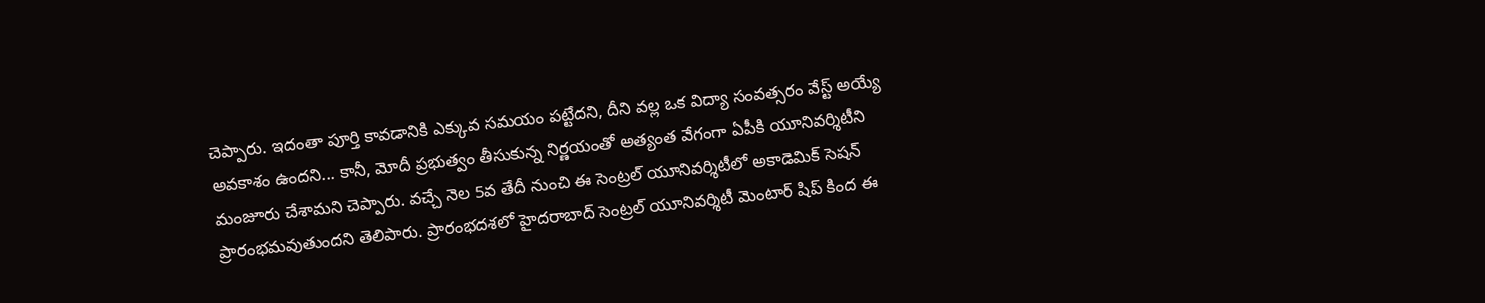చెప్పారు. ఇదంతా పూర్తి కావడానికి ఎక్కువ సమయం పట్టేదని, దీని వల్ల ఒక విద్యా సంవత్సరం వేస్ట్ అయ్యే అవకాశం ఉందని... కానీ, మోదీ ప్రభుత్వం తీసుకున్న నిర్ణయంతో అత్యంత వేగంగా ఏపీకి యూనివర్శిటీని మంజూరు చేశామని చెప్పారు. వచ్చే నెల 5వ తేదీ నుంచి ఈ సెంట్రల్ యూనివర్శిటీలో అకాడెమిక్ సెషన్ ప్రారంభమవుతుందని తెలిపారు. ప్రారంభదశలో హైదరాబాద్ సెంట్రల్ యూనివర్శిటీ మెంటార్ షిప్ కింద ఈ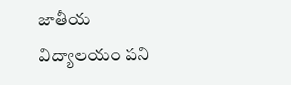జాతీయ విద్యాలయం పని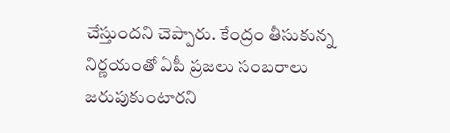చేస్తుందని చెప్పారు. కేంద్రం తీసుకున్న నిర్ణయంతో ఏపీ ప్రజలు సంబరాలు జరుపుకుంటారని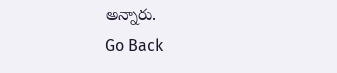అన్నారు.
Go Back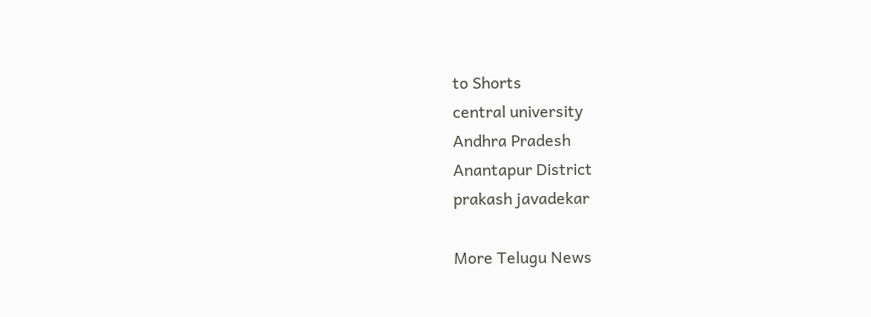to Shorts
central university
Andhra Pradesh
Anantapur District
prakash javadekar

More Telugu News